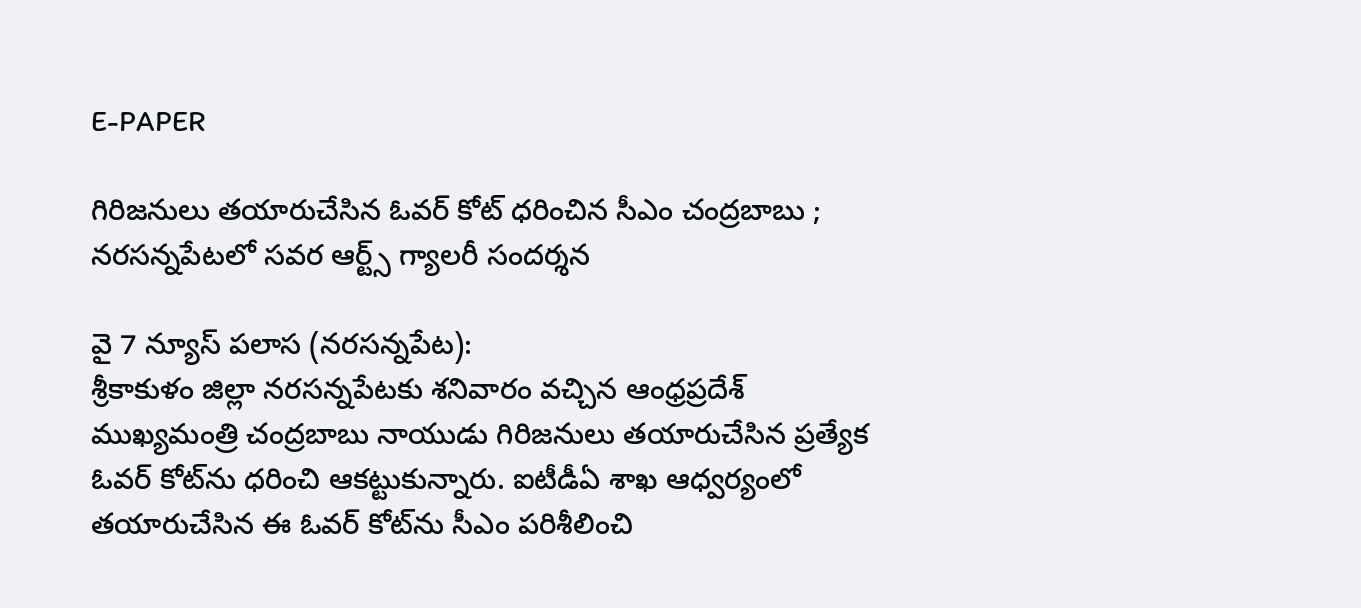E-PAPER

గిరిజనులు తయారుచేసిన ఓవర్ కోట్ ధరించిన సీఎం చంద్రబాబు ; నరసన్నపేటలో సవర ఆర్ట్స్ గ్యాలరీ సందర్శన

వై 7 న్యూస్ పలాస (నరసన్నపేట):
శ్రీకాకుళం జిల్లా నరసన్నపేటకు శనివారం వచ్చిన ఆంధ్రప్రదేశ్ ముఖ్యమంత్రి చంద్రబాబు నాయుడు గిరిజనులు తయారుచేసిన ప్రత్యేక ఓవర్ కోట్‌ను ధరించి ఆకట్టుకున్నారు. ఐటీడీఏ శాఖ ఆధ్వర్యంలో తయారుచేసిన ఈ ఓవర్ కోట్‌ను సీఎం పరిశీలించి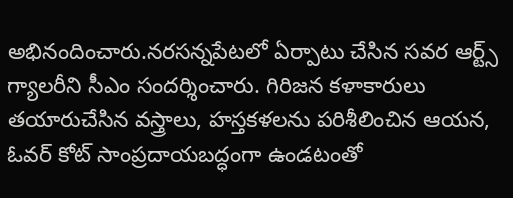అభినందించారు.నరసన్నపేటలో ఏర్పాటు చేసిన సవర ఆర్ట్స్ గ్యాలరీని సీఎం సందర్శించారు. గిరిజన కళాకారులు తయారుచేసిన వస్త్రాలు, హస్తకళలను పరిశీలించిన ఆయన, ఓవర్ కోట్ సాంప్రదాయబద్ధంగా ఉండటంతో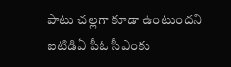పాటు చల్లగా కూడా ఉంటుందని ఐటిడిఏ పీఓ సీఎంకు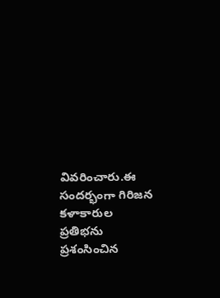వివరించారు.ఈ సందర్భంగా గిరిజన కళాకారుల ప్రతిభను ప్రశంసించిన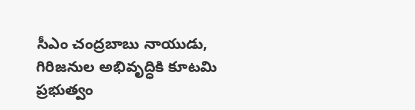సీఎం చంద్రబాబు నాయుడు, గిరిజనుల అభివృద్ధికి కూటమి ప్రభుత్వం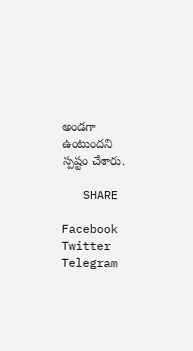అండగా ఉంటుందని స్పష్టం చేశారు.

   SHARE

Facebook
Twitter
Telegram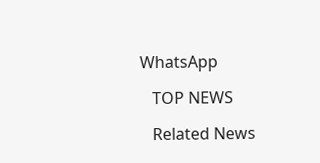WhatsApp

   TOP NEWS

   Related News